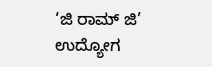‘ಜಿ ರಾಮ್‌ ಜಿ’ ಉದ್ಯೋಗ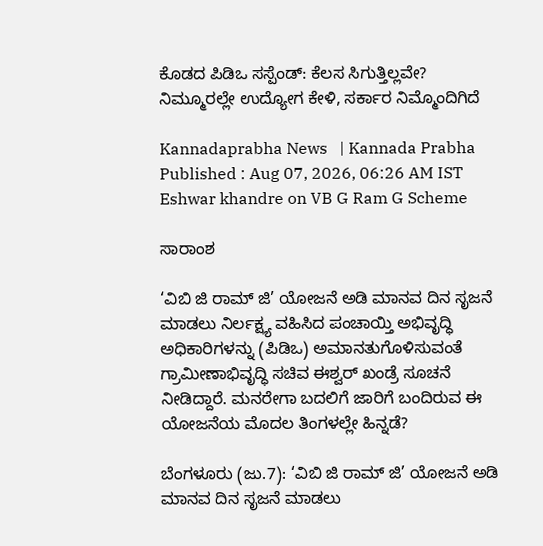ಕೊಡದ ಪಿಡಿಒ ಸಸ್ಪೆಂಡ್‌: ಕೆಲಸ ಸಿಗುತ್ತಿಲ್ಲವೇ? ನಿಮ್ಮೂರಲ್ಲೇ ಉದ್ಯೋಗ ಕೇಳಿ, ಸರ್ಕಾರ ನಿಮ್ಮೊಂದಿಗಿದೆ

Kannadaprabha News   | Kannada Prabha
Published : Aug 07, 2026, 06:26 AM IST
Eshwar khandre on VB G Ram G Scheme

ಸಾರಾಂಶ

‘ವಿಬಿ ಜಿ ರಾಮ್‌ ಜಿ’ ಯೋಜನೆ ಅಡಿ ಮಾನವ ದಿನ ಸೃಜನೆ ಮಾಡಲು ನಿರ್ಲಕ್ಷ್ಯ ವಹಿಸಿದ ಪಂಚಾಯ್ತಿ ಅಭಿವೃದ್ಧಿ ಅಧಿಕಾರಿಗಳನ್ನು (ಪಿಡಿಒ) ಅಮಾನತುಗೊಳಿಸುವಂತೆ ಗ್ರಾಮೀಣಾಭಿವೃದ್ಧಿ ಸಚಿವ ಈಶ್ವರ್‌ ಖಂಡ್ರೆ ಸೂಚನೆ ನೀಡಿದ್ದಾರೆ. ಮನರೇಗಾ ಬದಲಿಗೆ ಜಾರಿಗೆ ಬಂದಿರುವ ಈ ಯೋಜನೆಯ ಮೊದಲ ತಿಂಗಳಲ್ಲೇ ಹಿನ್ನಡೆ?

ಬೆಂಗಳೂರು (ಜು.7): ‘ವಿಬಿ ಜಿ ರಾಮ್‌ ಜಿ’ ಯೋಜನೆ ಅಡಿ ಮಾನವ ದಿನ ಸೃಜನೆ ಮಾಡಲು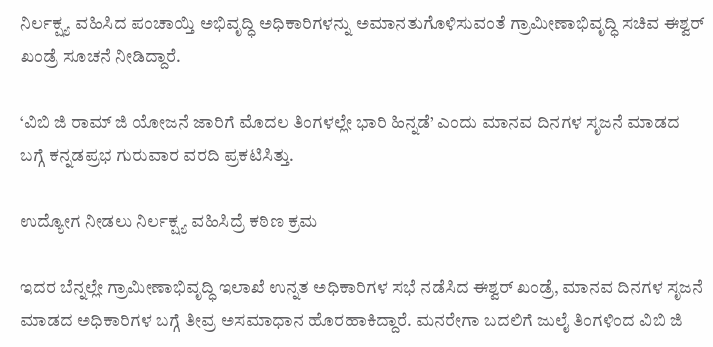ನಿರ್ಲಕ್ಷ್ಯ ವಹಿಸಿದ ಪಂಚಾಯ್ತಿ ಅಭಿವೃದ್ಧಿ ಅಧಿಕಾರಿಗಳನ್ನು ಅಮಾನತುಗೊಳಿಸುವಂತೆ ಗ್ರಾಮೀಣಾಭಿವೃದ್ಧಿ ಸಚಿವ ಈಶ್ವರ್‌ ಖಂಡ್ರೆ ಸೂಚನೆ ನೀಡಿದ್ದಾರೆ.

‘ವಿಬಿ ಜಿ ರಾಮ್ ಜಿ ಯೋಜನೆ ಜಾರಿಗೆ ಮೊದಲ ತಿಂಗಳಲ್ಲೇ ಭಾರಿ ಹಿನ್ನಡೆ’ ಎಂದು ಮಾನವ ದಿನಗಳ ಸೃಜನೆ ಮಾಡದ ಬಗ್ಗೆ ಕನ್ನಡಪ್ರಭ ಗುರುವಾರ ವರದಿ ಪ್ರಕಟಿಸಿತ್ತು.

ಉದ್ಯೋಗ ನೀಡಲು ನಿರ್ಲಕ್ಷ್ಯ ವಹಿಸಿದ್ರೆ ಕಠಿಣ ಕ್ರಮ

ಇದರ ಬೆನ್ನಲ್ಲೇ ಗ್ರಾಮೀಣಾಭಿವೃದ್ಧಿ ಇಲಾಖೆ ಉನ್ನತ ಅಧಿಕಾರಿಗಳ ಸಭೆ ನಡೆಸಿದ ಈಶ್ವರ್‌ ಖಂಡ್ರೆ, ಮಾನವ ದಿನಗಳ ಸೃಜನೆ ಮಾಡದ ಅಧಿಕಾರಿಗಳ ಬಗ್ಗೆ ತೀವ್ರ ಅಸಮಾಧಾನ ಹೊರಹಾಕಿದ್ದಾರೆ. ಮನರೇಗಾ ಬದಲಿಗೆ ಜುಲೈ ತಿಂಗಳಿಂದ ವಿಬಿ ಜಿ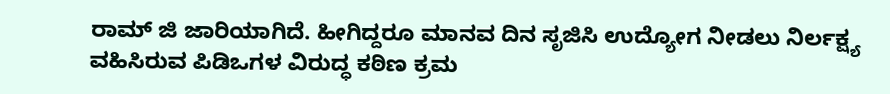ರಾಮ್‌ ಜಿ ಜಾರಿಯಾಗಿದೆ. ಹೀಗಿದ್ದರೂ ಮಾನವ ದಿನ ಸೃಜಿಸಿ ಉದ್ಯೋಗ ನೀಡಲು ನಿರ್ಲಕ್ಷ್ಯ ವಹಿಸಿರುವ ಪಿಡಿಒಗಳ ವಿರುದ್ಧ ಕಠಿಣ ಕ್ರಮ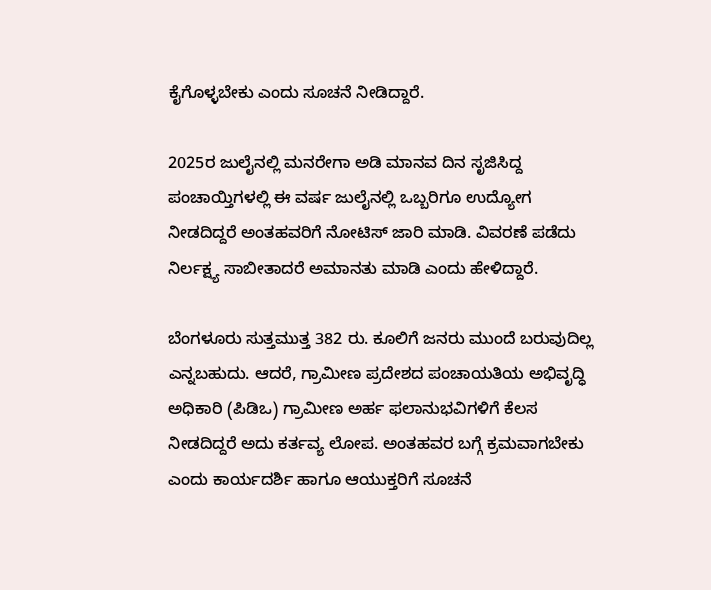ಕೈಗೊಳ್ಳಬೇಕು ಎಂದು ಸೂಚನೆ ನೀಡಿದ್ದಾರೆ.

2025ರ ಜುಲೈನಲ್ಲಿ ಮನರೇಗಾ ಅಡಿ ಮಾನವ ದಿನ ಸೃಜಿಸಿದ್ದ ಪಂಚಾಯ್ತಿಗಳಲ್ಲಿ ಈ ವರ್ಷ ಜುಲೈನಲ್ಲಿ ಒಬ್ಬರಿಗೂ ಉದ್ಯೋಗ ನೀಡದಿದ್ದರೆ ಅಂತಹವರಿಗೆ ನೋಟಿಸ್ ಜಾರಿ ಮಾಡಿ. ವಿವರಣೆ ಪಡೆದು ನಿರ್ಲಕ್ಷ್ಯ ಸಾಬೀತಾದರೆ ಅಮಾನತು ಮಾಡಿ ಎಂದು ಹೇಳಿದ್ದಾರೆ.

ಬೆಂಗಳೂರು ಸುತ್ತಮುತ್ತ 382 ರು. ಕೂಲಿಗೆ ಜನರು ಮುಂದೆ ಬರುವುದಿಲ್ಲ ಎನ್ನಬಹುದು. ಆದರೆ, ಗ್ರಾಮೀಣ ಪ್ರದೇಶದ ಪಂಚಾಯತಿಯ ಅಭಿವೃದ್ಧಿ ಅಧಿಕಾರಿ (ಪಿಡಿಒ) ಗ್ರಾಮೀಣ ಅರ್ಹ ಫಲಾನುಭವಿಗಳಿಗೆ ಕೆಲಸ ನೀಡದಿದ್ದರೆ ಅದು ಕರ್ತವ್ಯ ಲೋಪ. ಅಂತಹವರ ಬಗ್ಗೆ ಕ್ರಮವಾಗಬೇಕು ಎಂದು ಕಾರ್ಯದರ್ಶಿ ಹಾಗೂ ಆಯುಕ್ತರಿಗೆ ಸೂಚನೆ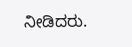ನೀಡಿದರು.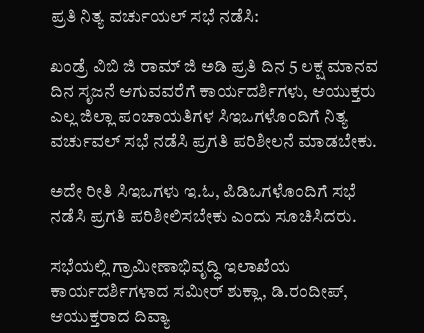ಪ್ರತಿ ನಿತ್ಯ ವರ್ಚುಯಲ್‌ ಸಭೆ ನಡೆಸಿ:

ಖಂಡ್ರೆ ವಿಬಿ ಜಿ ರಾಮ್ ಜಿ ಅಡಿ ಪ್ರತಿ ದಿನ 5 ಲಕ್ಷ ಮಾನವ ದಿನ ಸೃಜನೆ ಆಗುವವರೆಗೆ ಕಾರ್ಯದರ್ಶಿಗಳು, ಆಯುಕ್ತರು ಎಲ್ಲ ಜಿಲ್ಲಾ ಪಂಚಾಯತಿಗಳ ಸಿಇಒಗಳೊಂದಿಗೆ ನಿತ್ಯ ವರ್ಚುವಲ್ ಸಭೆ ನಡೆಸಿ ಪ್ರಗತಿ ಪರಿಶೀಲನೆ ಮಾಡಬೇಕು.

ಅದೇ ರೀತಿ ಸಿಇಒಗಳು ಇ.ಓ, ಪಿಡಿಒಗಳೊಂದಿಗೆ ಸಭೆ ನಡೆಸಿ ಪ್ರಗತಿ ಪರಿಶೀಲಿಸಬೇಕು ಎಂದು ಸೂಚಿಸಿದರು.

ಸಭೆಯಲ್ಲಿ ಗ್ರಾಮೀಣಾಭಿವೃದ್ಧಿ ಇಲಾಖೆಯ ಕಾರ್ಯದರ್ಶಿಗಳಾದ ಸಮೀರ್ ಶುಕ್ಲಾ, ಡಿ.ರಂದೀಪ್, ಆಯುಕ್ತರಾದ ದಿವ್ಯಾ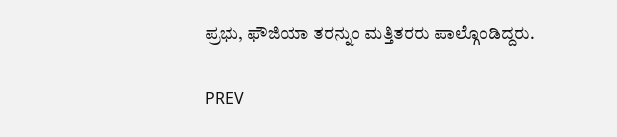ಪ್ರಭು, ಫೌಜಿಯಾ ತರನ್ನುಂ ಮತ್ತಿತರರು ಪಾಲ್ಗೊಂಡಿದ್ದರು.

PREV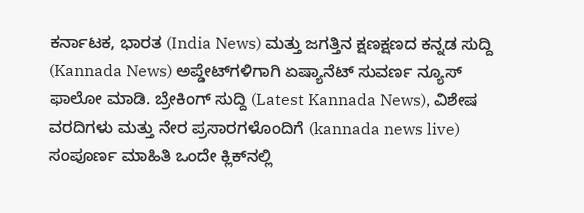ಕರ್ನಾಟಕ, ಭಾರತ (India News) ಮತ್ತು ಜಗತ್ತಿನ ಕ್ಷಣಕ್ಷಣದ ಕನ್ನಡ ಸುದ್ದಿ (Kannada News) ಅಪ್ಡೇಟ್‌ಗಳಿಗಾಗಿ ಏಷ್ಯಾನೆಟ್ ಸುವರ್ಣ ನ್ಯೂಸ್‌ ಫಾಲೋ ಮಾಡಿ. ಬ್ರೇಕಿಂಗ್ ಸುದ್ದಿ (Latest Kannada News), ವಿಶೇಷ ವರದಿಗಳು ಮತ್ತು ನೇರ ಪ್ರಸಾರಗಳೊಂದಿಗೆ (kannada news live) ಸಂಪೂರ್ಣ ಮಾಹಿತಿ ಒಂದೇ ಕ್ಲಿಕ್‌ನಲ್ಲಿ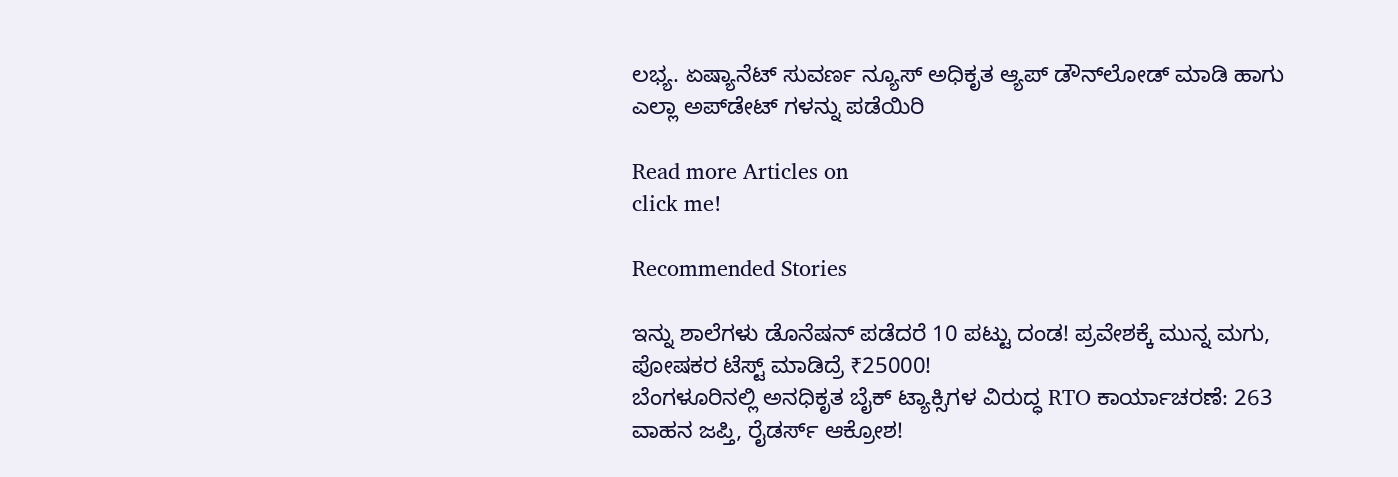ಲಭ್ಯ. ಏಷ್ಯಾನೆಟ್ ಸುವರ್ಣ ನ್ಯೂಸ್ ಅಧಿಕೃತ ಆ್ಯಪ್ ಡೌನ್‌ಲೋಡ್ ಮಾಡಿ ಹಾಗು ಎಲ್ಲಾ ಅಪ್‌ಡೇಟ್ ಗಳನ್ನು ಪಡೆಯಿರಿ

Read more Articles on
click me!

Recommended Stories

ಇನ್ನು ಶಾಲೆಗಳು ಡೊನೆಷನ್ ಪಡೆದರೆ 10 ಪಟ್ಟು ದಂಡ! ಪ್ರವೇಶಕ್ಕೆ ಮುನ್ನ ಮಗು, ಪೋಷಕರ ಟೆಸ್ಟ್ ಮಾಡಿದ್ರೆ ₹25000!
ಬೆಂಗಳೂರಿನಲ್ಲಿ ಅನಧಿಕೃತ ಬೈಕ್ ಟ್ಯಾಕ್ಸಿಗಳ ವಿರುದ್ಧ RTO ಕಾರ್ಯಾಚರಣೆ: 263 ವಾಹನ ಜಪ್ತಿ, ರೈಡರ್ಸ್ ಆಕ್ರೋಶ!